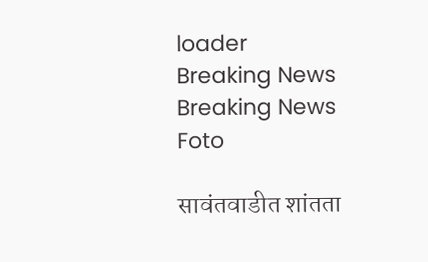loader
Breaking News
Breaking News
Foto

सावंतवाडीत शांतता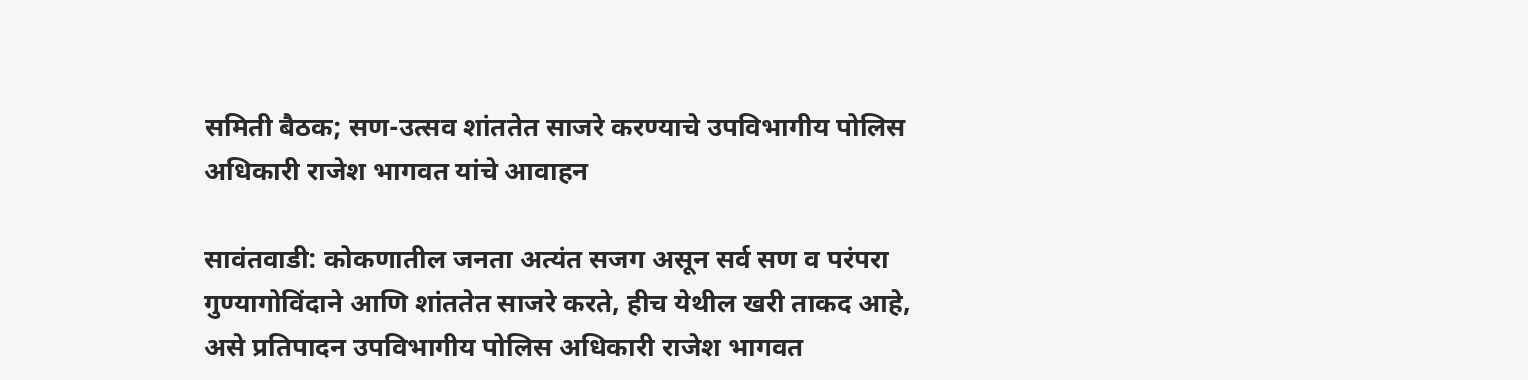समिती बैठक; सण-उत्सव शांततेत साजरे करण्याचे उपविभागीय पोलिस अधिकारी राजेश भागवत यांचे आवाहन

सावंतवाडी: कोकणातील जनता अत्यंत सजग असून सर्व सण व परंपरा गुण्यागोविंदाने आणि शांततेत साजरे करते, हीच येथील खरी ताकद आहे, असे प्रतिपादन उपविभागीय पोलिस अधिकारी राजेश भागवत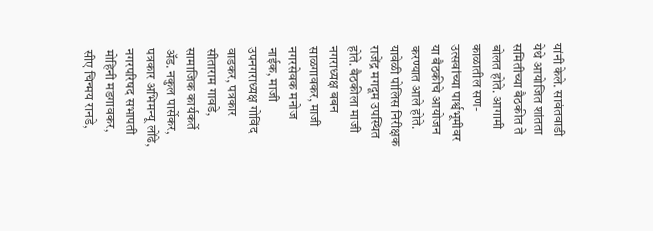यांनी केले. सावंतवाडी येथे आयोजित शांतता समितीच्या बैठकीत ते बोलत होते. आगामी काळातील सण-उत्सवांच्या पार्श्वभूमीवर या बैठकीचे आयोजन करण्यात आले होते. यावेळी पोलिस निरीक्षक राजेंद्र मगदूम उपस्थित होते. बैठकीला माजी नगराध्यक्ष बबन साळगावकर, माजी नगरसेवक मनोज नाईक, माजी उपनगराध्यक्ष गोविंद वाडकर, पत्रकार सीताराम गावडे, सामाजिक कार्यकर्ते अ‍ॅड. नकुल पार्सेकर, पत्रकार अभिमन्यू लोंढे, नगरपरिषद सभापती मोहिनी मडगावकर, सीए चिन्मय रानडे,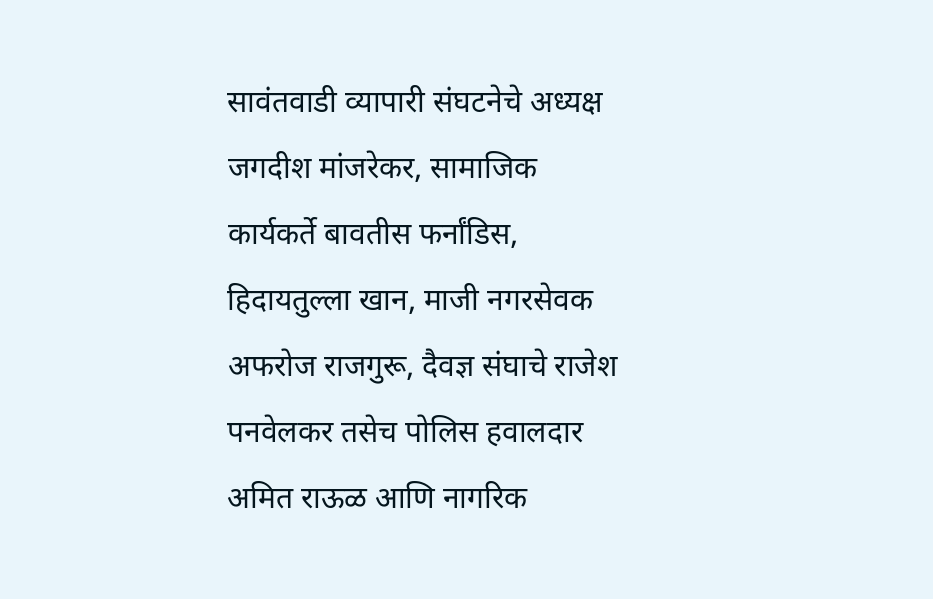सावंतवाडी व्यापारी संघटनेचे अध्यक्ष जगदीश मांजरेकर, सामाजिक कार्यकर्ते बावतीस फर्नांडिस, हिदायतुल्ला खान, माजी नगरसेवक अफरोज राजगुरू, दैवज्ञ संघाचे राजेश पनवेलकर तसेच पोलिस हवालदार अमित राऊळ आणि नागरिक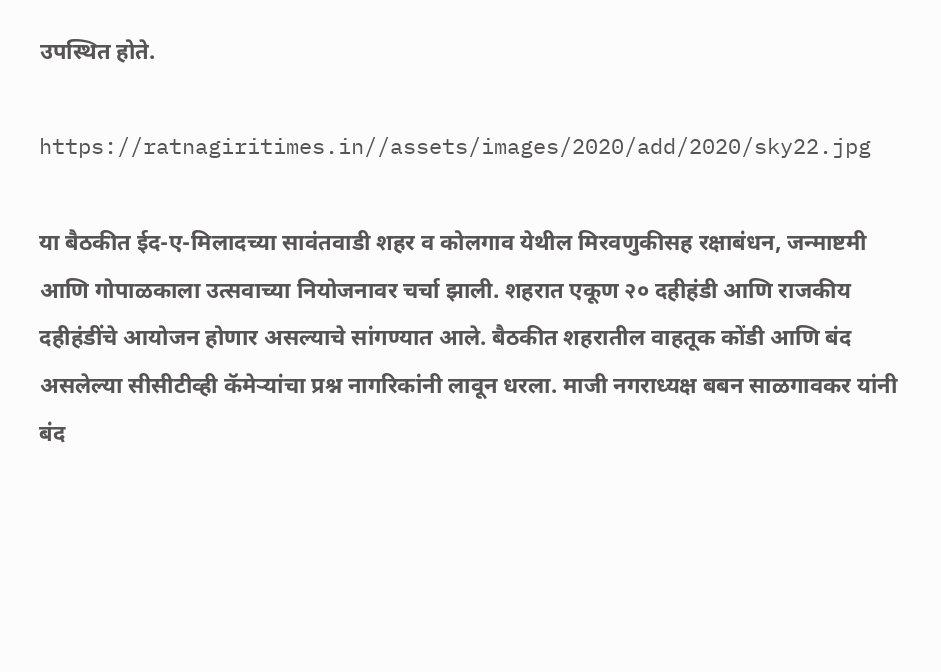उपस्थित होते.

https://ratnagiritimes.in//assets/images/2020/add/2020/sky22.jpg

या बैठकीत ईद-ए-मिलादच्या सावंतवाडी शहर व कोलगाव येथील मिरवणुकीसह रक्षाबंधन, जन्माष्टमी आणि गोपाळकाला उत्सवाच्या नियोजनावर चर्चा झाली. शहरात एकूण २० दहीहंडी आणि राजकीय दहीहंडींचे आयोजन होणार असल्याचे सांगण्यात आले. बैठकीत शहरातील वाहतूक कोंडी आणि बंद असलेल्या सीसीटीव्ही कॅमेऱ्यांचा प्रश्न नागरिकांनी लावून धरला. माजी नगराध्यक्ष बबन साळगावकर यांनी बंद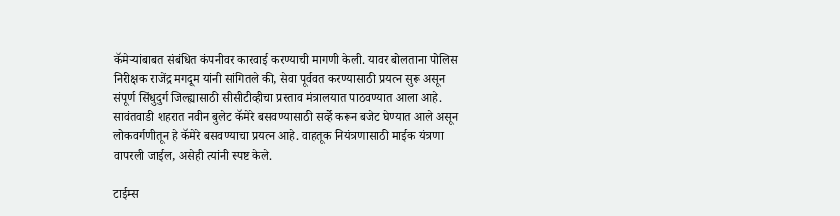कॅमेऱ्यांबाबत संबंधित कंपनीवर कारवाई करण्याची मागणी केली. यावर बोलताना पोलिस निरीक्षक राजेंद्र मगदूम यांनी सांगितले की, सेवा पूर्ववत करण्यासाठी प्रयत्न सुरू असून संपूर्ण सिंधुदुर्ग जिल्ह्यासाठी सीसीटीव्हीचा प्रस्ताव मंत्रालयात पाठवण्यात आला आहे. सावंतवाडी शहरात नवीन बुलेट कॅमेरे बसवण्यासाठी सर्व्हे करून बजेट घेण्यात आले असून लोकवर्गणीतून हे कॅमेरे बसवण्याचा प्रयत्न आहे. वाहतूक नियंत्रणासाठी माईक यंत्रणा वापरली जाईल, असेही त्यांनी स्पष्ट केले.

टाईम्स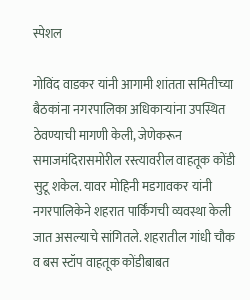स्पेशल

गोविंद वाडकर यांनी आगामी शांतता समितीच्या बैठकांना नगरपालिका अधिकाऱ्यांना उपस्थित ठेवण्याची मागणी केली, जेणेकरून समाजमंदिरासमोरील रस्त्यावरील वाहतूक कोंडी सुटू शकेल. यावर मोहिनी मडगावकर यांनी नगरपालिकेने शहरात पार्किंगची व्यवस्था केली जात असल्याचे सांगितले. शहरातील गांधी चौक व बस स्टॉप वाहतूक कोंडीबाबत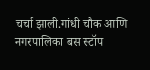चर्चा झाली.गांधी चौक आणि नगरपालिका बस स्टॉप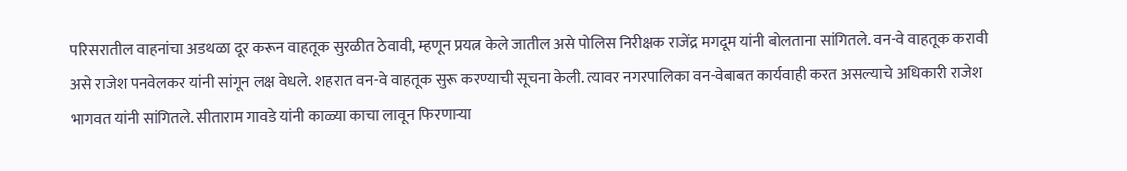परिसरातील वाहनांचा अडथळा दूर करून वाहतूक सुरळीत ठेवावी, म्हणून प्रयत्न केले जातील असे पोलिस निरीक्षक राजेंद्र मगदूम यांनी बोलताना सांगितले. वन-वे वाहतूक करावी असे राजेश पनवेलकर यांनी सांगून लक्ष वेधले. शहरात वन-वे वाहतूक सुरू करण्याची सूचना केली. त्यावर नगरपालिका वन-वेबाबत कार्यवाही करत असल्याचे अधिकारी राजेश भागवत यांनी सांगितले. सीताराम गावडे यांनी काळ्या काचा लावून फिरणाऱ्या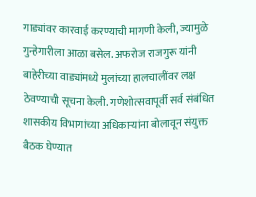गाड्यांवर कारवाई करण्याची मागणी केली, ज्यामुळे गुन्हेगारीला आळा बसेल. अफरोज राजगुरू यांनी बाहेरीच्या वाड्यांमध्ये मुलांच्या हालचालींवर लक्ष ठेवण्याची सूचना केली. गणेशोत्सवापूर्वी सर्व संबंधित शासकीय विभागांच्या अधिकाऱ्यांना बोलावून संयुक्त बैठक घेण्यात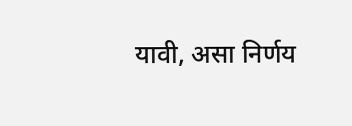यावी, असा निर्णय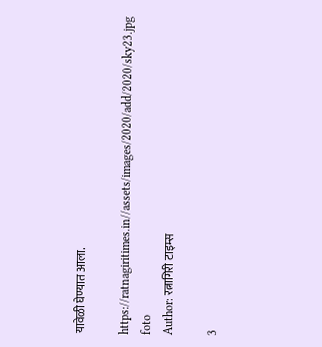यावेळी घेण्यात आला.

https://ratnagiritimes.in//assets/images/2020/add/2020/sky23.jpg
foto
Author: रत्नागिरी टाइम्स

3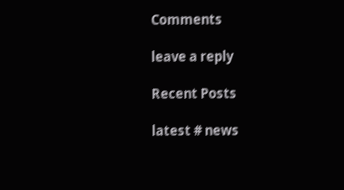Comments

leave a reply

Recent Posts

latest # news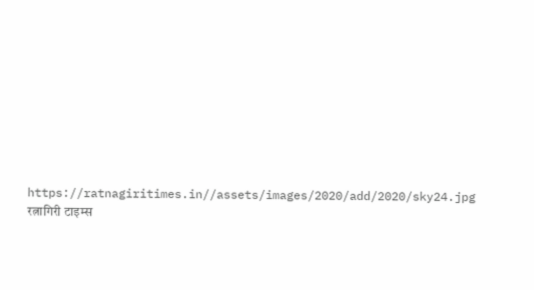https://ratnagiritimes.in//assets/images/2020/add/2020/sky24.jpg
रत्नागिरी टाइम्स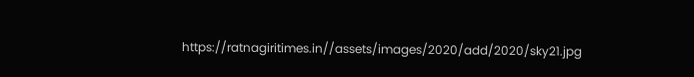https://ratnagiritimes.in//assets/images/2020/add/2020/sky21.jpg